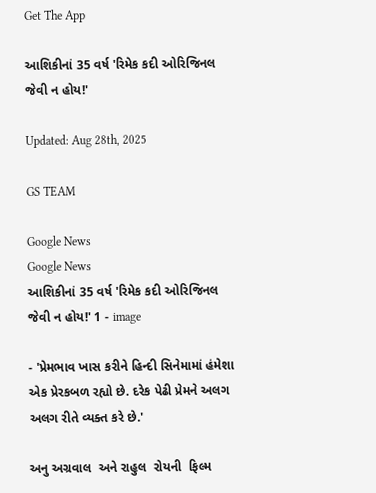Get The App

આશિકીનાં 35 વર્ષ 'રિમેક કદી ઓરિજિનલ જેવી ન હોય!'

Updated: Aug 28th, 2025

GS TEAM

Google News
Google News
આશિકીનાં 35 વર્ષ 'રિમેક કદી ઓરિજિનલ જેવી ન હોય!' 1 - image

- 'પ્રેમભાવ ખાસ કરીને હિન્દી સિનેમામાં હંમેશા એક પ્રેરકબળ રહ્યો છે. દરેક પેઢી પ્રેમને અલગ અલગ રીતે વ્યક્ત કરે છે.'

અનુ અગ્રવાલ  અને રાહુલ  રોયની  ફિલ્મ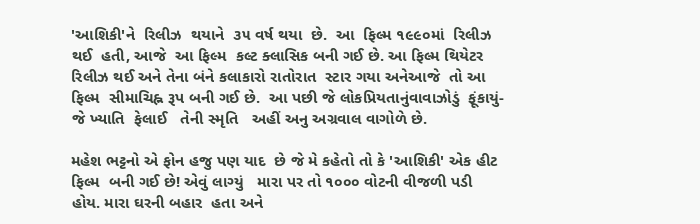'આશિકી'ને  રિલીઝ  થયાને  ૩૫ વર્ષ થયા  છે.  આ  ફિલ્મ ૧૯૯૦માં  રિલીઝ થઈ  હતી, આજે  આ ફિલ્મ  કલ્ટ ક્લાસિક બની ગઈ છે. આ ફિલ્મ થિયેટર   રિલીઝ થઈ અને તેના બંને કલાકારો રાતોરાત  સ્ટાર ગયા અનેઆજે  તો આ  ફિલ્મ  સીમાચિહ્ન રૂપ બની ગઈ છે.  આ પછી જે લોકપ્રિયતાનુંવાવાઝોડું  ફૂંકાયું- જે ખ્યાતિ  ફેલાઈ   તેની સ્મૃતિ   અહીં અનુ અગ્રવાલ વાગોળે છે.

મહેશ ભટ્ટનો એ ફોન હજુ પણ યાદ  છે જે મે કહેતો તો કે 'આશિકી' એક હીટ  ફિલ્મ  બની ગઈ છે! એવું લાગ્યું   મારા પર તો ૧૦૦૦ વોટની વીજળી પડી  હોય. મારા ઘરની બહાર  હતા અને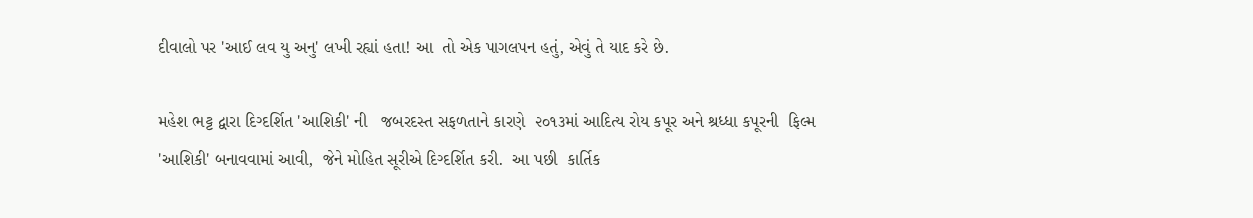દીવાલો પર 'આઈ લવ યુ અનુ' લખી રહ્યાં હતા! આ  તો એક પાગલપન હતું, એવું તે યાદ કરે છે.

મહેશ ભટ્ટ દ્વારા દિગ્દર્શિત 'આશિકી' ની   જબરદસ્ત સફળતાને કારણે  ૨૦૧૩માં આદિત્ય રોય કપૂર અને શ્રધ્ધા કપૂરની  ફિલ્મ  'આશિકી' બનાવવામાં આવી,  જેને મોહિત સૂરીએ દિગ્દર્શિત કરી.  આ પછી  કાર્તિક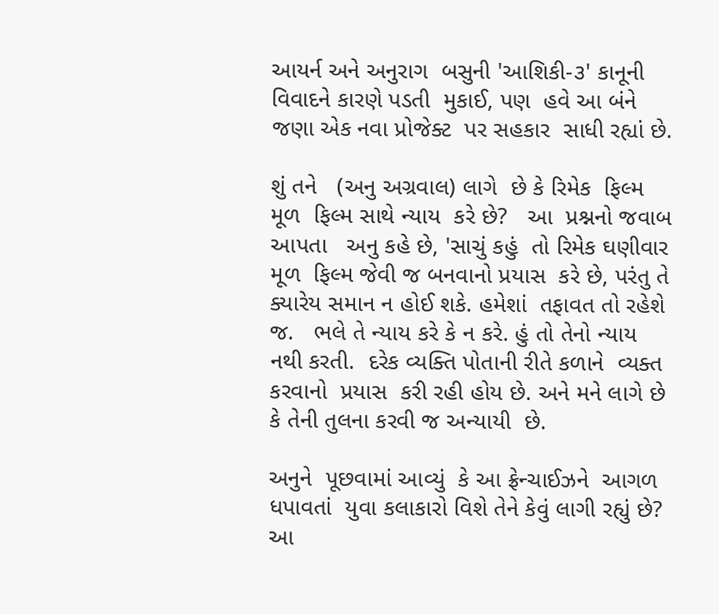આયર્ન અને અનુરાગ  બસુની 'આશિકી-૩' કાનૂની  વિવાદને કારણે પડતી  મુકાઈ, પણ  હવે આ બંને  જણા એક નવા પ્રોજેક્ટ  પર સહકાર  સાધી રહ્યાં છે.

શું તને   (અનુ અગ્રવાલ) લાગે  છે કે રિમેક  ફિલ્મ મૂળ  ફિલ્મ સાથે ન્યાય  કરે છે?   આ  પ્રશ્નનો જવાબ આપતા   અનુ કહે છે, 'સાચું કહું  તો રિમેક ઘણીવાર મૂળ  ફિલ્મ જેવી જ બનવાનો પ્રયાસ  કરે છે, પરંતુ તે ક્યારેય સમાન ન હોઈ શકે. હમેશાં  તફાવત તો રહેશે જ.   ભલે તે ન્યાય કરે કે ન કરે. હું તો તેનો ન્યાય  નથી કરતી.  દરેક વ્યક્તિ પોતાની રીતે કળાને  વ્યક્ત કરવાનો  પ્રયાસ  કરી રહી હોય છે. અને મને લાગે છે કે તેની તુલના કરવી જ અન્યાયી  છે.

અનુને  પૂછવામાં આવ્યું  કે આ ફ્રેન્ચાઈઝને  આગળ ધપાવતાં  યુવા કલાકારો વિશે તેને કેવું લાગી રહ્યું છે?  આ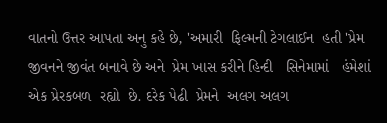વાતનો ઉત્તર આપતા અનુ કહે છે, 'અમારી  ફિલ્મની ટેગલાઈન  હતી 'પ્રેમ જીવનને જીવંત બનાવે છે અને  પ્રેમ ખાસ કરીને હિન્દી   સિનેમામાં   હંમેશાં  એક પ્રેરકબળ  રહ્યો  છે. દરેક પેઢી  પ્રેમને  અલગ અલગ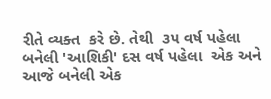રીતે વ્યક્ત  કરે છે. તેથી  ૩૫ વર્ષ પહેલા બનેલી 'આશિકી' દસ વર્ષ પહેલા  એક અને આજે બનેલી એક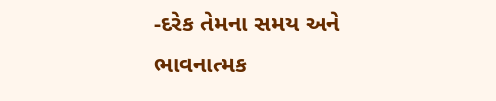-દરેક તેમના સમય અને ભાવનાત્મક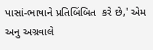પાસાં-ભાષાને પ્રતિબિંબિત  કરે છે,' એમ અનુ અગ્રવાલે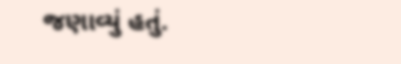જણાવ્યું હતું.